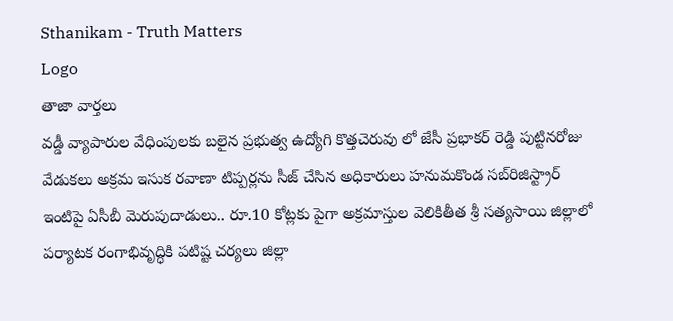Sthanikam - Truth Matters
Logo
తాజా వార్తలు
వడ్డీ వ్యాపారుల వేధింపులకు బలైన ప్రభుత్వ ఉద్యోగి కొత్తచెరువు లో జేసీ ప్రభాకర్ రెడ్డి పుట్టినరోజు వేడుకలు అక్రమ ఇసుక రవాణా టిప్పర్లను సీజ్ చేసిన అధికారులు హనుమకొండ సబ్‌రిజిస్ట్రార్ ఇంటిపై ఏసీబీ మెరుపుదాడులు.. రూ.10 కోట్లకు పైగా అక్రమాస్తుల వెలికితీత శ్రీ సత్యసాయి జిల్లాలో పర్యాటక రంగాభివృద్ధికి పటిష్ట చర్యలు జిల్లా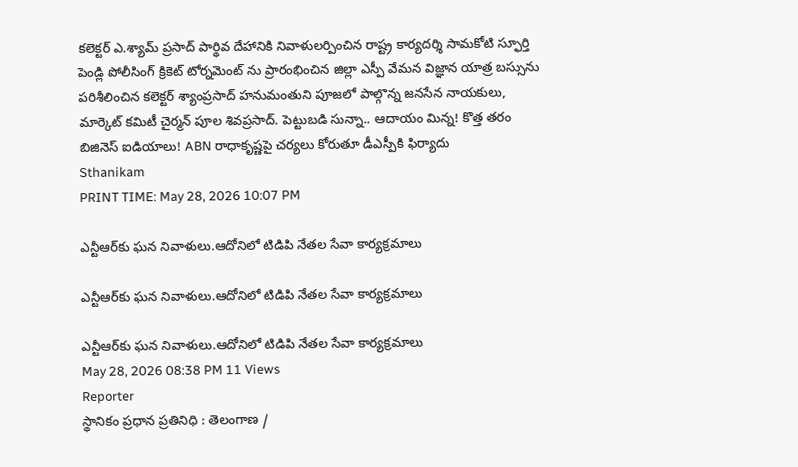కలెక్టర్ ఎ.శ్యామ్ ప్రసాద్ పార్థివ దేహానికి నివాళులర్పించిన రాష్ట్ర కార్యదర్శి సామకోటి స్ఫూర్తి పెండ్లి పోలీసింగ్ క్రికెట్ టోర్నమెంట్ ను ప్రారంభించిన జిల్లా ఎస్పీ వేమన విజ్ఞాన యాత్ర బస్సును పరిశీలించిన కలెక్టర్ శ్యాంప్రసాద్ హనుమంతుని పూజలో పాల్గొన్న జనసేన నాయకులు, మార్కెట్ కమిటీ చైర్మన్ పూల శివప్రసాద్. పెట్టుబడి సున్నా.. ఆదాయం మిన్న! కొత్త తరం బిజినెస్ ఐడియాలు! ABN రాధాకృష్ణపై చర్యలు కోరుతూ డీఎస్పీకి ఫిర్యాదు
Sthanikam
PRINT TIME: May 28, 2026 10:07 PM

ఎన్టీఆర్‌కు ఘన నివాళులు.ఆదోనిలో టిడిపి నేతల సేవా కార్యక్రమాలు

ఎన్టీఆర్‌కు ఘన నివాళులు.ఆదోనిలో టిడిపి నేతల సేవా కార్యక్రమాలు

ఎన్టీఆర్‌కు ఘన నివాళులు.ఆదోనిలో టిడిపి నేతల సేవా కార్యక్రమాలు
May 28, 2026 08:38 PM 11 Views
Reporter
స్థానికం ప్రధాన ప్రతినిధి : తెలంగాణ /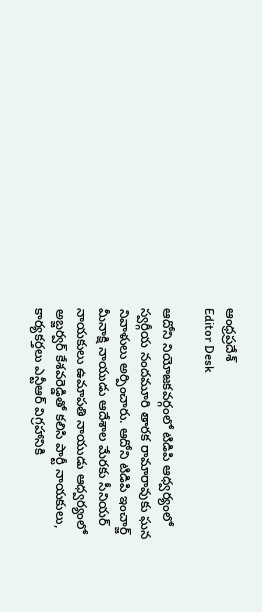ఆంధ్రప్రదేశ్
Editor Desk

ఆదోని నియోజకవర్గంలో టిడిపి ఆధ్వర్యంలో స్వర్గీయ నందమూరి తారక రామారావుకు ఘన నివాళులు అర్పించారు. ఆదోని టిడిపి ఇంచార్జ్ మీనాక్షి నాయుడు ఆదేశాల మేరకు సీనియర్ నాయకులు ఉమాపతి నాయుడు ఆధ్వర్యంలో అబ్జర్వర్ కేశవరెడ్డితో కలిసి పార్టీ నాయకులు, కార్యకర్తలు ఎన్టీఆర్ విగ్రహానికి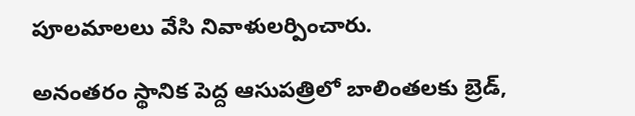పూలమాలలు వేసి నివాళులర్పించారు.

అనంతరం స్థానిక పెద్ద ఆసుపత్రిలో బాలింతలకు బ్రెడ్,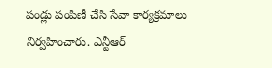పండ్లు పంపిణీ చేసి సేవా కార్యక్రమాలు నిర్వహించారు. ఎన్టీఆర్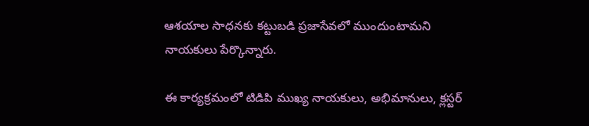ఆశయాల సాధనకు కట్టుబడి ప్రజాసేవలో ముందుంటామని నాయకులు పేర్కొన్నారు.

ఈ కార్యక్రమంలో టిడిపి ముఖ్య నాయకులు, అభిమానులు, క్లస్టర్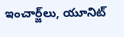ఇంచార్జ్‌లు, యూనిట్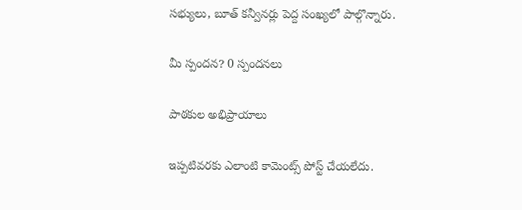సభ్యులు, బూత్ కన్వీనర్లు పెద్ద సంఖ్యలో పాల్గొన్నారు.

మీ స్పందన? 0 స్పందనలు

పాఠకుల అభిప్రాయాలు

ఇప్పటివరకు ఎలాంటి కామెంట్స్ పోస్ట్ చేయలేదు.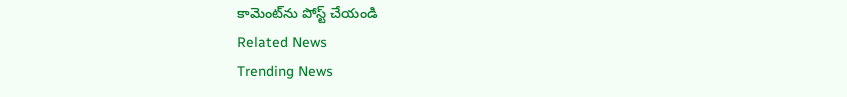కామెంట్‌ను పోస్ట్ చేయండి
Related News
Trending News